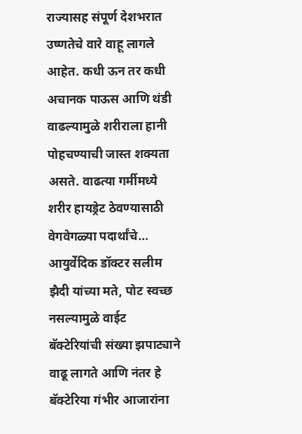राज्यासह संपूर्ण देशभरात उष्णतेचे वारे वाहू लागले आहेत. कधी ऊन तर कधी अचानक पाऊस आणि थंडी वाढल्यामुळे शरीराला हानी पोहचण्याची जास्त शक्यता असते. वाढत्या गर्मीमध्ये शरीर हायड्रेट ठेवण्यासाठी वेगवेगळ्या पदार्थांचे…
आयुर्वेदिक डॉक्टर सलीम झैदी यांच्या मते, पोट स्वच्छ नसल्यामुळे वाईट बॅक्टेरियांची संख्या झपाट्याने वाढू लागते आणि नंतर हे बॅक्टेरिया गंभीर आजारांना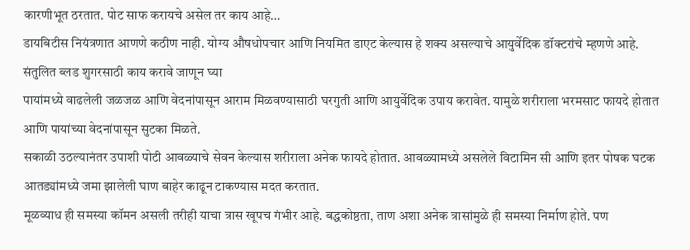कारणीभूत ठरतात. पोट साफ करायचे असेल तर काय आहे…
डायबिटीस नियंत्रणात आणणे कठीण नाही. योग्य औषधोपचार आणि नियमित डाएट केल्यास हे शक्य असल्याचे आयुर्वेदिक डॉक्टरांचे म्हणणे आहे. संतुलित ब्लड शुगरसाठी काय करावे जाणून घ्या
पायांमध्ये वाढलेली जळजळ आणि वेदनांपासून आराम मिळवण्यासाठी घरगुती आणि आयुर्वेदिक उपाय करावेत. यामुळे शरीराला भरमसाट फायदे होतात आणि पायांच्या वेदनांपासून सुटका मिळते.
सकाळी उठल्यानंतर उपाशी पोटी आवळ्याचे सेवन केल्यास शरीराला अनेक फायदे होतात. आवळ्यामध्ये असलेले विटामिन सी आणि इतर पोषक घटक आतड्यांमध्ये जमा झालेली घाण बाहेर काढून टाकण्यास मदत करतात.
मूळव्याध ही समस्या कॉमन असली तरीही याचा त्रास खूपच गंभीर आहे. बद्धकोष्ठता, ताण अशा अनेक त्रासांमुळे ही समस्या निर्माण होते. पण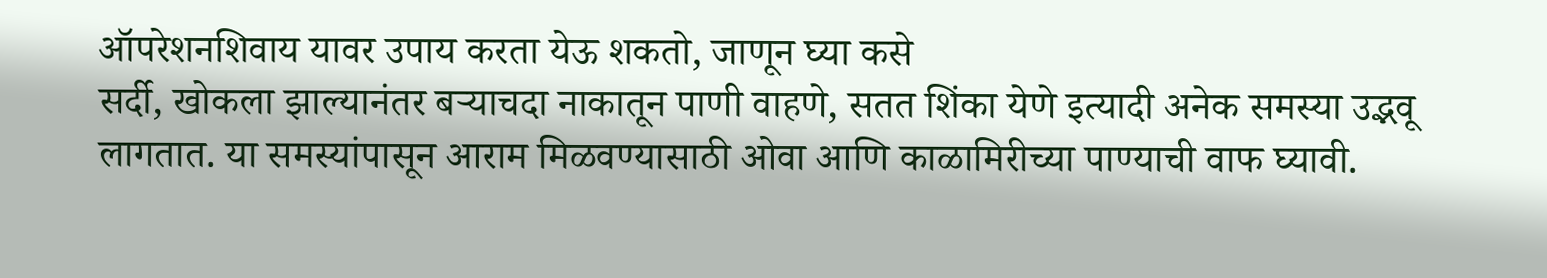ऑपरेशनशिवाय यावर उपाय करता येऊ शकतो, जाणून घ्या कसे
सर्दी, खोकला झाल्यानंतर बऱ्याचदा नाकातून पाणी वाहणे, सतत शिंका येणे इत्यादी अनेक समस्या उद्भवू लागतात. या समस्यांपासून आराम मिळवण्यासाठी ओवा आणि काळामिरीच्या पाण्याची वाफ घ्यावी.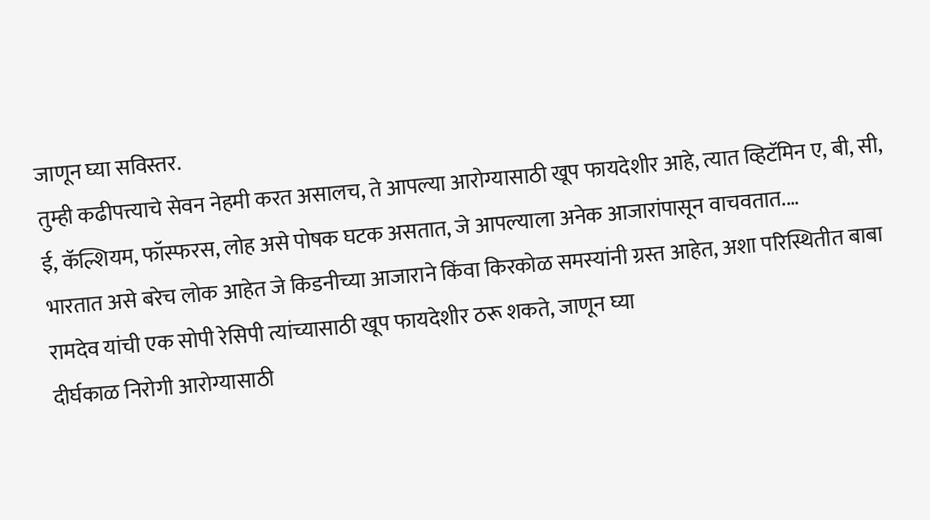जाणून घ्या सविस्तर.
तुम्ही कढीपत्त्याचे सेवन नेहमी करत असालच, ते आपल्या आरोग्यासाठी खूप फायदेशीर आहे, त्यात व्हिटॅमिन ए, बी, सी, ई, कॅल्शियम, फॉस्फरस, लोह असे पोषक घटक असतात, जे आपल्याला अनेक आजारांपासून वाचवतात.…
भारतात असे बरेच लोक आहेत जे किडनीच्या आजाराने किंवा किरकोळ समस्यांनी ग्रस्त आहेत, अशा परिस्थितीत बाबा रामदेव यांची एक सोपी रेसिपी त्यांच्यासाठी खूप फायदेशीर ठरू शकते, जाणून घ्या
दीर्घकाळ निरोगी आरोग्यासाठी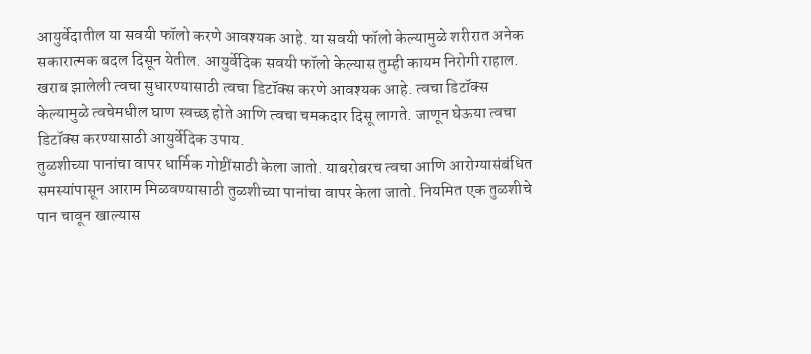आयुर्वेदातील या सवयी फॉलो करणे आवश्यक आहे. या सवयी फॉलो केल्यामुळे शरीरात अनेक सकारात्मक बदल दिसून येतील. आयुर्वेदिक सवयी फॉलो केल्यास तुम्ही कायम निरोगी राहाल.
खराब झालेली त्वचा सुधारण्यासाठी त्वचा डिटॉक्स करणे आवश्यक आहे. त्वचा डिटॉक्स केल्यामुळे त्वचेमधील घाण स्वच्छ होते आणि त्वचा चमकदार दिसू लागते. जाणून घेऊया त्वचा डिटॉक्स करण्यासाठी आयुर्वेदिक उपाय.
तुळशीच्या पानांचा वापर धार्मिक गोष्टींसाठी केला जातो. याबरोबरच त्वचा आणि आरोग्यासंबंधित समस्यांपासून आराम मिळवण्यासाठी तुळशीच्या पानांचा वापर केला जातो. नियमित एक तुळशीचे पान चावून खाल्यास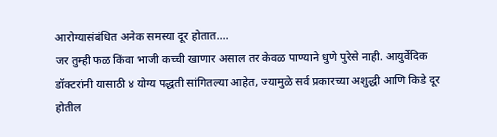आरोग्यासंबंधित अनेक समस्या दूर होतात.…
जर तुम्ही फळ किंवा भाजी कच्ची खाणार असाल तर केवळ पाण्याने धुणे पुरेसे नाही. आयुर्वेदिक डॉक्टरांनी यासाठी ४ योग्य पद्धती सांगितल्या आहेत, ज्यामुळे सर्व प्रकारच्या अशुद्धी आणि किडे दूर होतील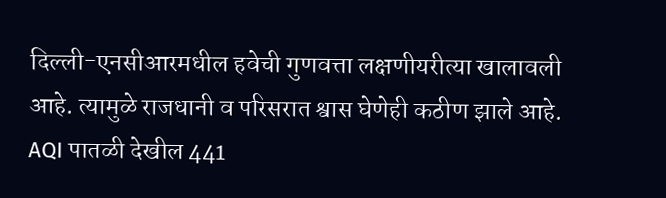दिल्ली-एनसीआरमधील हवेची गुणवत्ता लक्षणीयरीत्या खालावली आहे. त्यामुळे राजधानी व परिसरात श्वास घेणेही कठीण झाले आहे. AQI पातळी देखील 441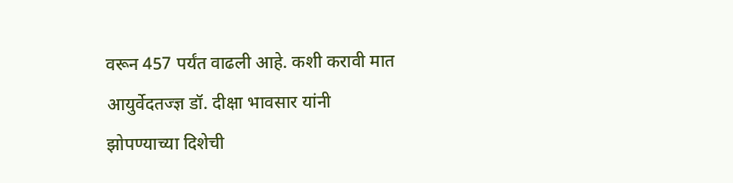वरून 457 पर्यंत वाढली आहे. कशी करावी मात
आयुर्वेदतज्ज्ञ डॉ. दीक्षा भावसार यांनी झोपण्याच्या दिशेची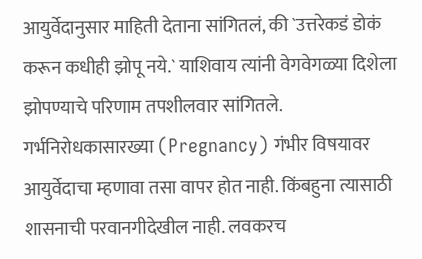आयुर्वेदानुसार माहिती देताना सांगितलं, की `उत्तरेकडं डोकं करून कधीही झोपू नये.` याशिवाय त्यांनी वेगवेगळ्या दिशेला झोपण्याचे परिणाम तपशीलवार सांगितले.
गर्भनिरोधकासारख्या (Pregnancy) गंभीर विषयावर आयुर्वेदाचा म्हणावा तसा वापर होत नाही. किंबहुना त्यासाठी शासनाची परवानगीदेखील नाही. लवकरच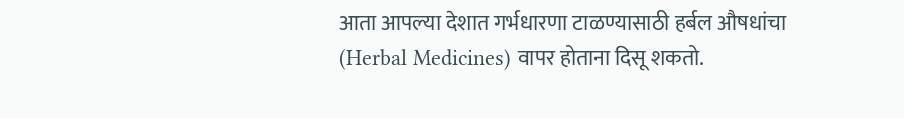आता आपल्या देशात गर्भधारणा टाळण्यासाठी हर्बल औषधांचा (Herbal Medicines) वापर होताना दिसू शकतो.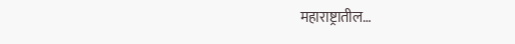महाराष्ट्रातील…